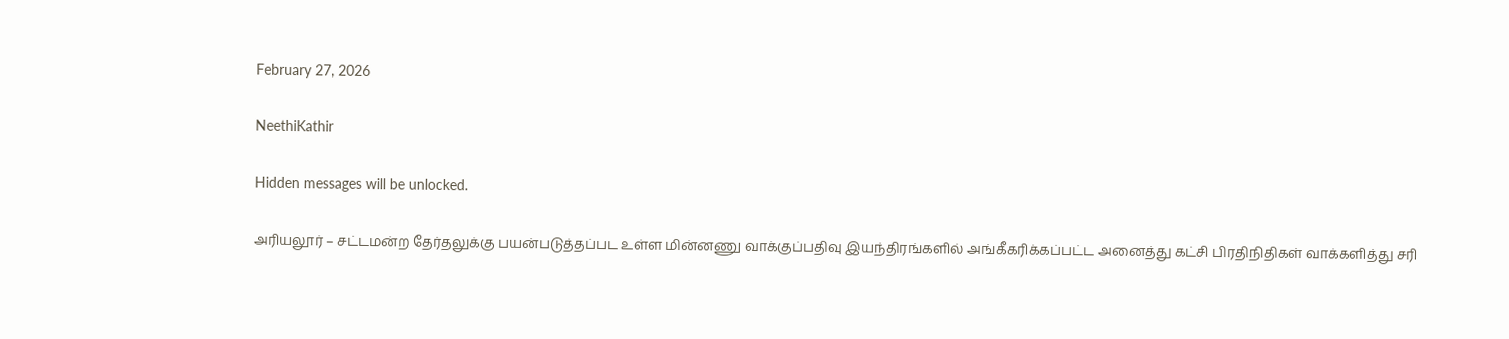February 27, 2026

NeethiKathir

Hidden messages will be unlocked.

அரியலூர் – சட்டமன்ற தேர்தலுக்கு பயன்படுத்தப்பட உள்ள மின்னணு வாக்குப்பதிவு இயந்திரங்களில் அங்கீகரிக்கப்பட்ட அனைத்து கட்சி பிரதிநிதிகள் வாக்களித்து சரி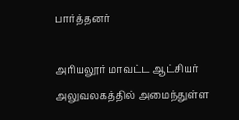பார்த்தனர்

அரியலூர் மாவட்ட ஆட்சியர் அலுவலகத்தில் அமைந்துள்ள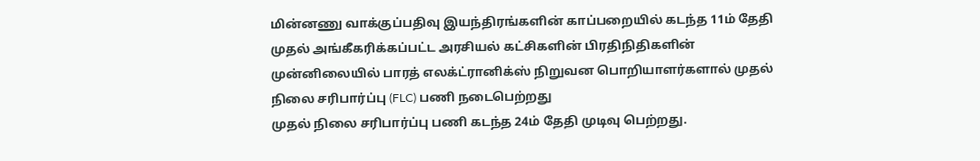மின்னணு வாக்குப்பதிவு இயந்திரங்களின் காப்பறையில் கடந்த 11ம் தேதி முதல் அங்கீகரிக்கப்பட்ட அரசியல் கட்சிகளின் பிரதிநிதிகளின் முன்னிலையில் பாரத் எலக்ட்ரானிக்ஸ் நிறுவன பொறியாளர்களால் முதல் நிலை சரிபார்ப்பு (FLC) பணி நடைபெற்றது
முதல் நிலை சரிபார்ப்பு பணி கடந்த 24ம் தேதி முடிவு பெற்றது.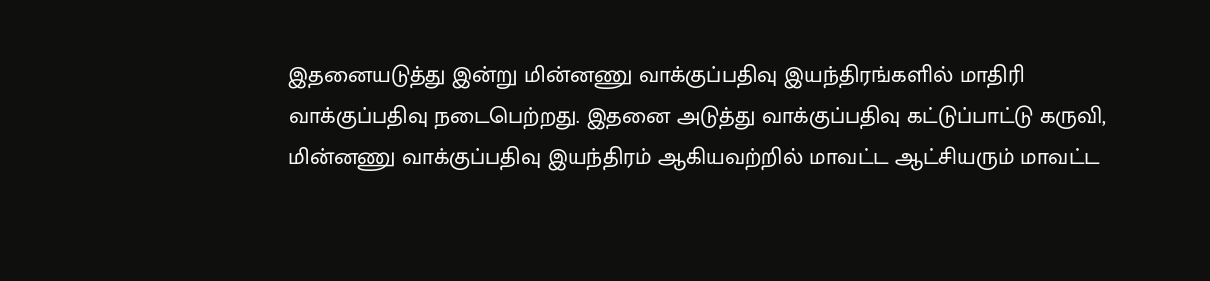இதனையடுத்து இன்று மின்னணு வாக்குப்பதிவு இயந்திரங்களில் மாதிரி வாக்குப்பதிவு நடைபெற்றது. இதனை அடுத்து வாக்குப்பதிவு கட்டுப்பாட்டு கருவி, மின்னணு வாக்குப்பதிவு இயந்திரம் ஆகியவற்றில் மாவட்ட ஆட்சியரும் மாவட்ட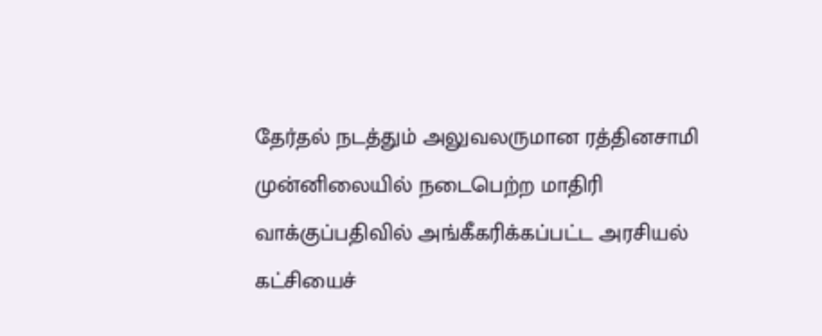தேர்தல் நடத்தும் அலுவலருமான ரத்தினசாமி முன்னிலையில் நடைபெற்ற மாதிரி வாக்குப்பதிவில் அங்கீகரிக்கப்பட்ட அரசியல் கட்சியைச்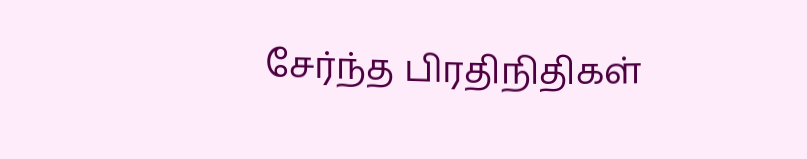சேர்ந்த பிரதிநிதிகள்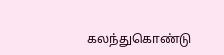கலந்துகொண்டு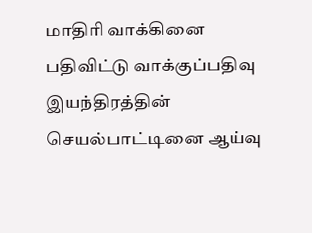மாதிரி வாக்கினை பதிவிட்டு வாக்குப்பதிவு இயந்திரத்தின் செயல்பாட்டினை ஆய்வு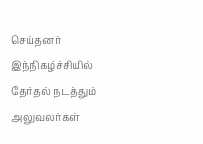செய்தனர் இந்நிகழ்ச்சியில் தேர்தல் நடத்தும் அலுவலர்கள்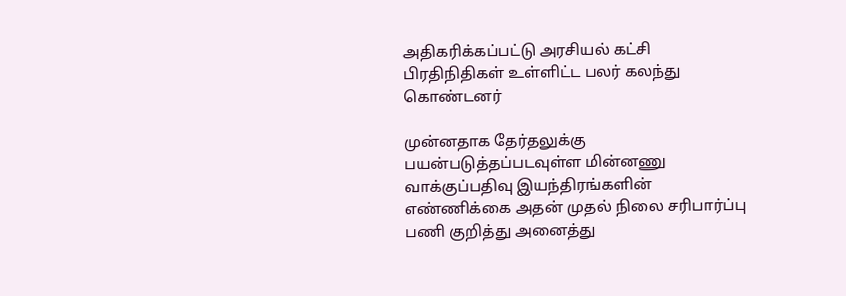அதிகரிக்கப்பட்டு அரசியல் கட்சி பிரதிநிதிகள் உள்ளிட்ட பலர் கலந்து கொண்டனர்

முன்னதாக தேர்தலுக்கு பயன்படுத்தப்படவுள்ள மின்னணு வாக்குப்பதிவு இயந்திரங்களின் எண்ணிக்கை அதன் முதல் நிலை சரிபார்ப்பு பணி குறித்து அனைத்து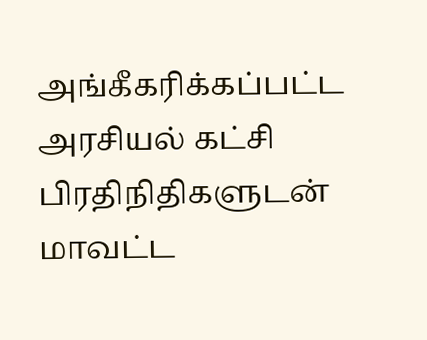அங்கீகரிக்கப்பட்ட அரசியல் கட்சி பிரதிநிதிகளுடன் மாவட்ட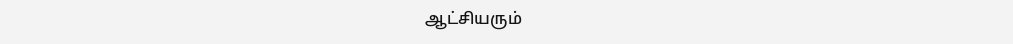ஆட்சியரும்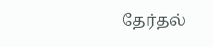தேர்தல்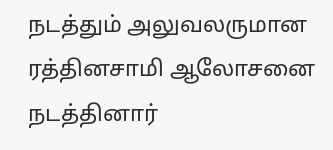நடத்தும் அலுவலருமான ரத்தினசாமி ஆலோசனை நடத்தினார்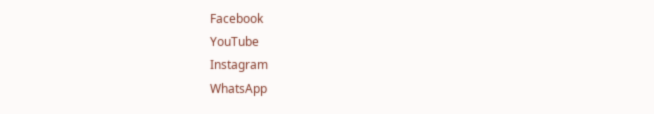Facebook
YouTube
Instagram
WhatsApp